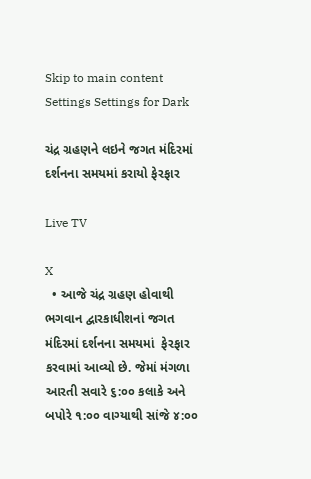Skip to main content
Settings Settings for Dark

ચંદ્ર ગ્રહણને લઇને જગત મંદિરમાં દર્શનના સમયમાં કરાયો ફેરફાર

Live TV

X
  • આજે ચંદ્ર ગ્રહણ હોવાથી ભગવાન દ્વારકાધીશનાં જગત મંદિરમાં દર્શનના સમયમાં  ફેરફાર કરવામાં આવ્યો છે. જેમાં મંગળા આરતી સવારે ૬:૦૦ કલાકે અને બપોરે ૧:૦૦ વાગ્યાથી સાંજે ૪:૦૦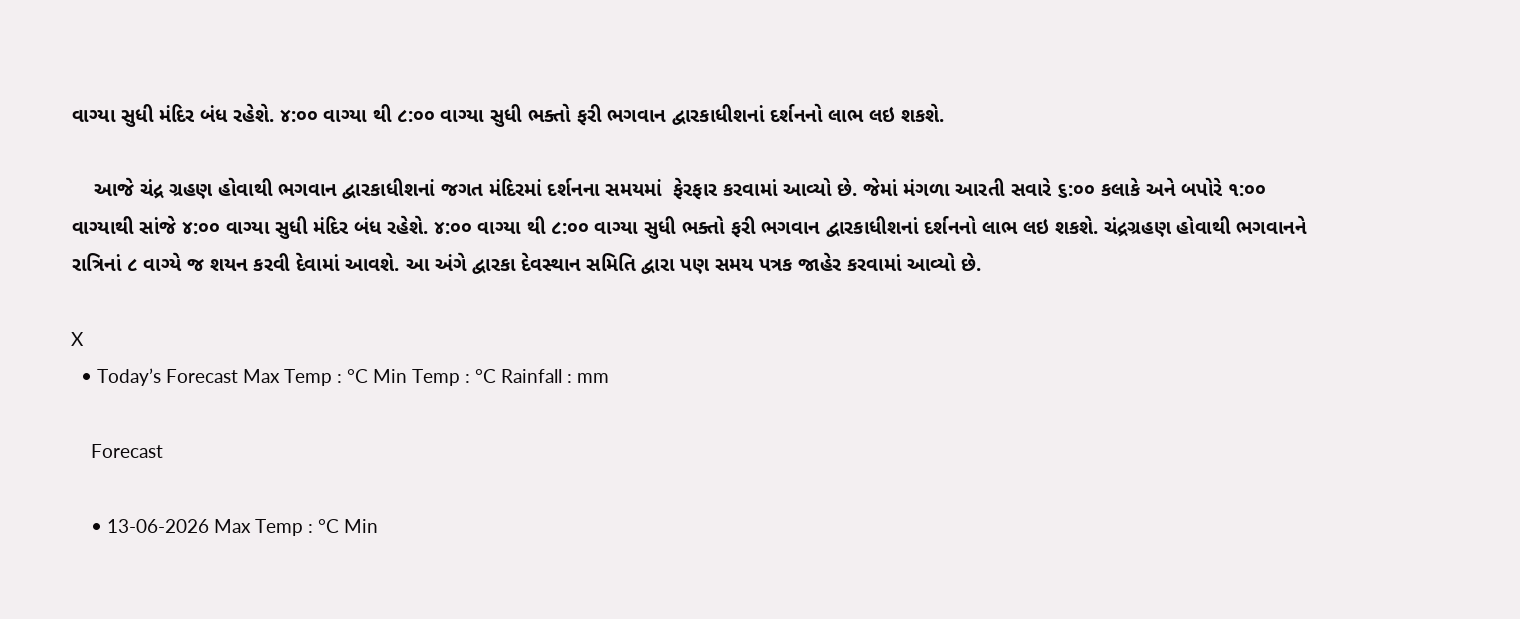વાગ્યા સુધી મંદિર બંધ રહેશે. ૪:૦૦ વાગ્યા થી ૮:૦૦ વાગ્યા સુધી ભક્તો ફરી ભગવાન દ્વારકાધીશનાં દર્શનનો લાભ લઇ શકશે.

    આજે ચંદ્ર ગ્રહણ હોવાથી ભગવાન દ્વારકાધીશનાં જગત મંદિરમાં દર્શનના સમયમાં  ફેરફાર કરવામાં આવ્યો છે. જેમાં મંગળા આરતી સવારે ૬:૦૦ કલાકે અને બપોરે ૧:૦૦ વાગ્યાથી સાંજે ૪:૦૦ વાગ્યા સુધી મંદિર બંધ રહેશે. ૪:૦૦ વાગ્યા થી ૮:૦૦ વાગ્યા સુધી ભક્તો ફરી ભગવાન દ્વારકાધીશનાં દર્શનનો લાભ લઇ શકશે. ચંદ્રગ્રહણ હોવાથી ભગવાનને રાત્રિનાં ૮ વાગ્યે જ શયન કરવી દેવામાં આવશે. આ અંગે દ્વારકા દેવસ્થાન સમિતિ દ્વારા પણ સમય પત્રક જાહેર કરવામાં આવ્યો છે.

X
  • Today’s Forecast Max Temp : °C Min Temp : °C Rainfall : mm

    Forecast

    • 13-06-2026 Max Temp : °C Min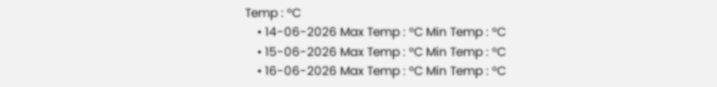Temp : °C
    • 14-06-2026 Max Temp : °C Min Temp : °C
    • 15-06-2026 Max Temp : °C Min Temp : °C
    • 16-06-2026 Max Temp : °C Min Temp : °C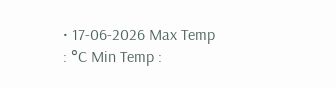• 17-06-2026 Max Temp : °C Min Temp :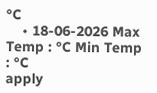°C
    • 18-06-2026 Max Temp : °C Min Temp : °C
apply